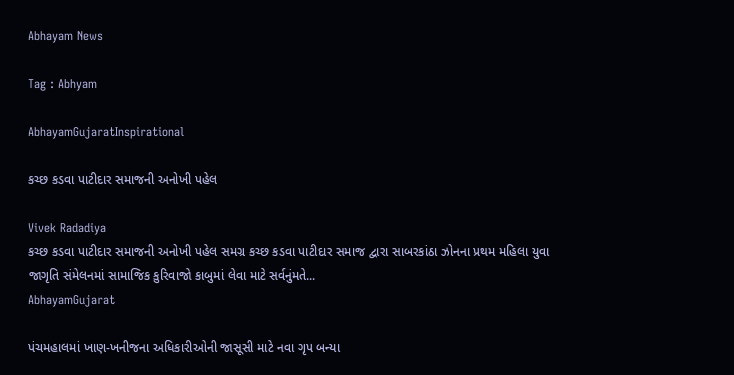Abhayam News

Tag : Abhyam

AbhayamGujaratInspirational

કચ્છ કડવા પાટીદાર સમાજની અનોખી પહેલ

Vivek Radadiya
કચ્છ કડવા પાટીદાર સમાજની અનોખી પહેલ સમગ્ર કચ્છ કડવા પાટીદાર સમાજ દ્વારા સાબરકાંઠા ઝોનના પ્રથમ મહિલા યુવા જાગૃતિ સંમેલનમાં સામાજિક કુરિવાજો કાબુમાં લેવા માટે સર્વનુંમતે...
AbhayamGujarat

પંચમહાલમાં ખાણ-ખનીજના અધિકારીઓની જાસૂસી માટે નવા ગૃપ બન્યા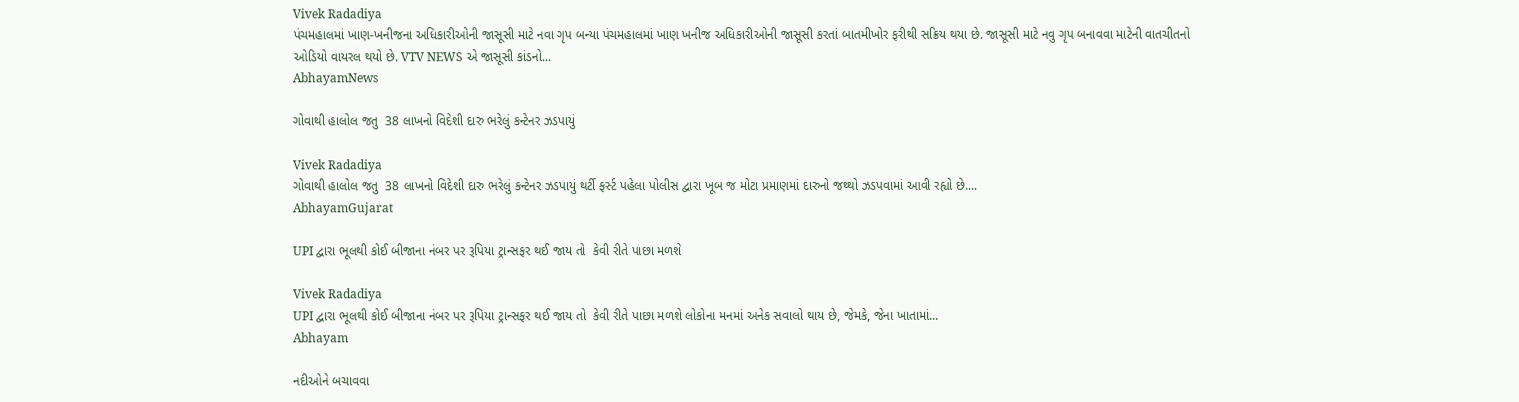Vivek Radadiya
પંચમહાલમાં ખાણ-ખનીજના અધિકારીઓની જાસૂસી માટે નવા ગૃપ બન્યા પંચમહાલમાં ખાણ ખનીજ અધિકારીઓની જાસૂસી કરતાં બાતમીખોર ફરીથી સક્રિય થયા છે. જાસૂસી માટે નવુ ગૃપ બનાવવા માટેની વાતચીતનો ઓડિયો વાયરલ થયો છે. VTV NEWS એ જાસૂસી કાંડનો...
AbhayamNews

ગોવાથી હાલોલ જતુ  38 લાખનો વિદેશી દારુ ભરેલું કન્ટેનર ઝડપાયું

Vivek Radadiya
ગોવાથી હાલોલ જતુ  38 લાખનો વિદેશી દારુ ભરેલું કન્ટેનર ઝડપાયું થર્ટી ફર્સ્ટ પહેલા પોલીસ દ્વારા ખૂબ જ મોટા પ્રમાણમાં દારુનો જથ્થો ઝડપવામાં આવી રહ્યો છે....
AbhayamGujarat

UPI દ્વારા ભૂલથી કોઈ બીજાના નંબર પર રૂપિયા ટ્રાન્સફર થઈ જાય તો  કેવી રીતે પાછા મળશે

Vivek Radadiya
UPI દ્વારા ભૂલથી કોઈ બીજાના નંબર પર રૂપિયા ટ્રાન્સફર થઈ જાય તો  કેવી રીતે પાછા મળશે લોકોના મનમાં અનેક સવાલો થાય છે, જેમકે, જેના ખાતામાં...
Abhayam

નદીઓને બચાવવા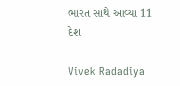ભારત સાથે આવ્યા 11 દેશ

Vivek Radadiya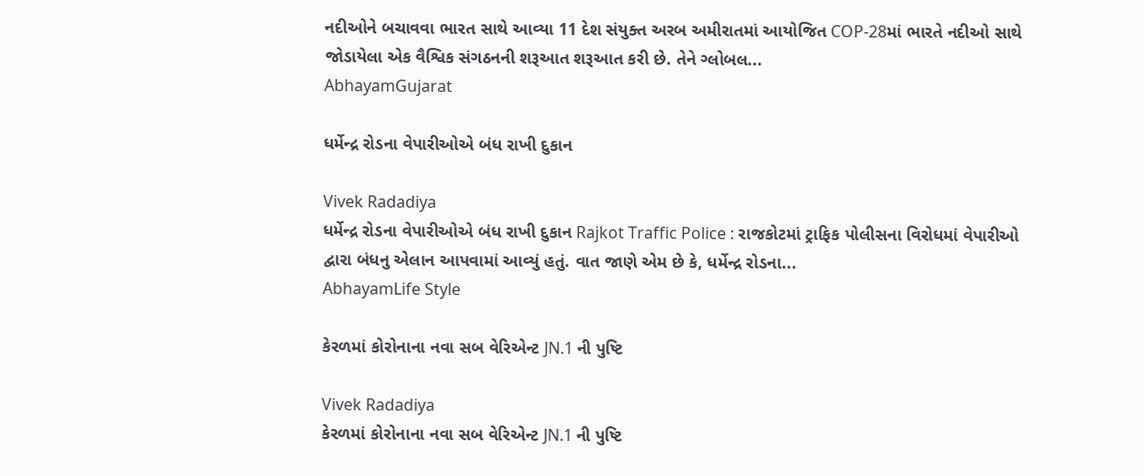નદીઓને બચાવવા ભારત સાથે આવ્યા 11 દેશ સંયુક્ત અરબ અમીરાતમાં આયોજિત COP-28માં ભારતે નદીઓ સાથે જોડાયેલા એક વૈશ્વિક સંગઠનની શરૂઆત શરૂઆત કરી છે. તેને ગ્લોબલ...
AbhayamGujarat

ધર્મેન્દ્ર રોડના વેપારીઓએ બંધ રાખી દુકાન

Vivek Radadiya
ધર્મેન્દ્ર રોડના વેપારીઓએ બંધ રાખી દુકાન Rajkot Traffic Police : રાજકોટમાં ટ્રાફિક પોલીસના વિરોધમાં વેપારીઓ દ્વારા બંધનુ એલાન આપવામાં આવ્યું હતું. વાત જાણે એમ છે કે, ધર્મેન્દ્ર રોડના...
AbhayamLife Style

કેરળમાં કોરોનાના નવા સબ વેરિએન્ટ JN.1 ની પુષ્ટિ

Vivek Radadiya
કેરળમાં કોરોનાના નવા સબ વેરિએન્ટ JN.1 ની પુષ્ટિ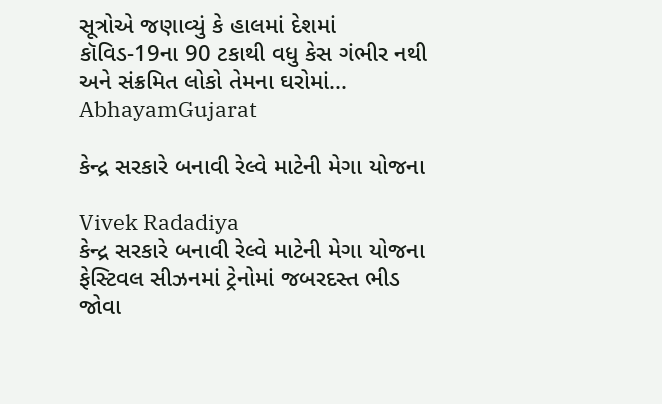સૂત્રોએ જણાવ્યું કે હાલમાં દેશમાં કૉવિડ-19ના 90 ટકાથી વધુ કેસ ગંભીર નથી અને સંક્રમિત લોકો તેમના ઘરોમાં...
AbhayamGujarat

કેન્દ્ર સરકારે બનાવી રેલ્વે માટેની મેગા યોજના

Vivek Radadiya
કેન્દ્ર સરકારે બનાવી રેલ્વે માટેની મેગા યોજના ફેસ્ટિવલ સીઝનમાં ટ્રેનોમાં જબરદસ્ત ભીડ જોવા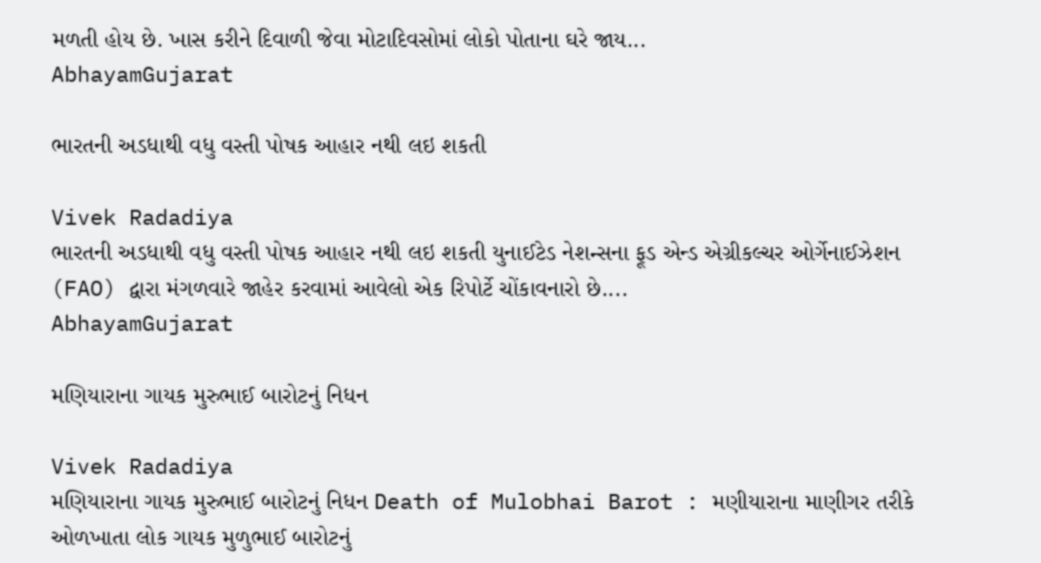મળતી હોય છે. ખાસ કરીને દિવાળી જેવા મોટાદિવસોમાં લોકો પોતાના ઘરે જાય...
AbhayamGujarat

ભારતની અડધાથી વધુ વસ્તી પોષક આહાર નથી લઇ શકતી

Vivek Radadiya
ભારતની અડધાથી વધુ વસ્તી પોષક આહાર નથી લઇ શકતી યુનાઈટેડ નેશન્સના ફૂડ એન્ડ એગ્રીકલ્ચર ઓર્ગેનાઈઝેશન (FAO) દ્વારા મંગળવારે જાહેર કરવામાં આવેલો એક રિપોર્ટે ચોંકાવનારો છે....
AbhayamGujarat

મણિયારાના ગાયક મુરુભાઈ બારોટનું નિધન

Vivek Radadiya
મણિયારાના ગાયક મુરુભાઈ બારોટનું નિધન Death of Mulobhai Barot : મણીયારાના માણીગર તરીકે ઓળખાતા લોક ગાયક મુળુભાઈ બારોટનું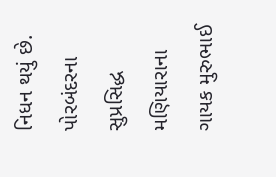નિધન થયું છે. પોરબંદરના સુપ્રસિદ્ધ મણિયારાના ગાયક મુરુભાઈ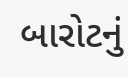બારોટનું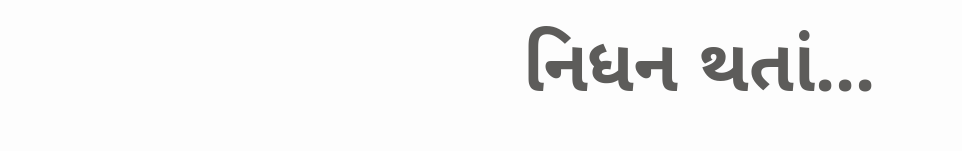નિધન થતાં...